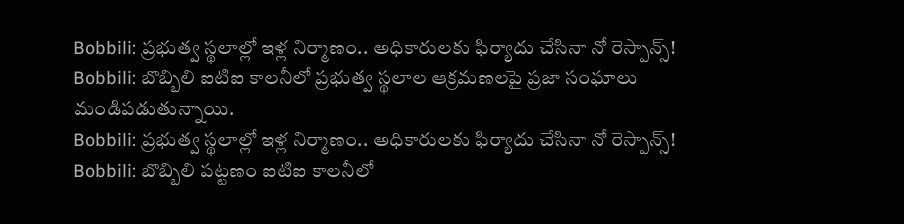Bobbili: ప్రభుత్వ స్థలాల్లో ఇళ్ల నిర్మాణం.. అధికారులకు ఫిర్యాదు చేసినా నో రెస్పాన్స్!
Bobbili: బొబ్బిలి ఐటిఐ కాలనీలో ప్రభుత్వ స్థలాల ఆక్రమణలపై ప్రజా సంఘాలు మండిపడుతున్నాయి.
Bobbili: ప్రభుత్వ స్థలాల్లో ఇళ్ల నిర్మాణం.. అధికారులకు ఫిర్యాదు చేసినా నో రెస్పాన్స్!
Bobbili: బొబ్బిలి పట్టణం ఐటిఐ కాలనీలో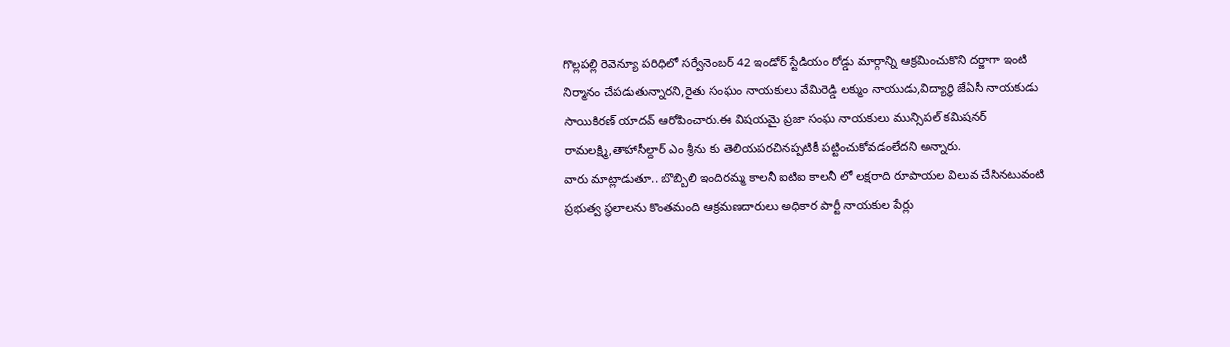గొల్లపల్లి రెవెన్యూ పరిధిలో సర్వేనెంబర్ 42 ఇండోర్ స్టేడియం రోడ్డు మార్గాన్ని ఆక్రమించుకొని దర్జాగా ఇంటి నిర్మానం చేపడుతున్నారని,రైతు సంఘం నాయకులు వేమిరెడ్డి లక్ముం నాయుడు,విద్యార్థి జేఏసీ నాయకుడు సాయికిరణ్ యాదవ్ ఆరోపించారు.ఈ విషయమై ప్రజా సంఘ నాయకులు మున్సిపల్ కమిషనర్ రామలక్ష్మి,తాహాసీల్దార్ ఎం శ్రీను కు తెలియపరచినప్పటికీ పట్టించుకోవడంలేదని అన్నారు.
వారు మాట్లాడుతూ.. బొబ్బిలి ఇందిరమ్మ కాలనీ ఐటిఐ కాలనీ లో లక్షరాది రూపాయల విలువ చేసినటువంటి ప్రభుత్వ స్థలాలను కొంతమంది ఆక్రమణదారులు అధికార పార్టీ నాయకుల పేర్లు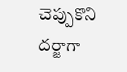చెప్పుకొని దర్జాగా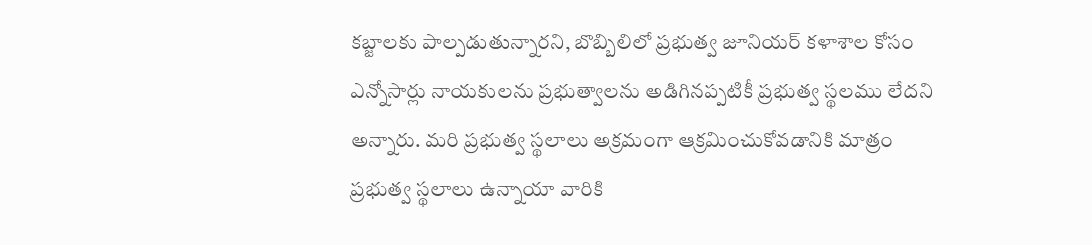కబ్జాలకు పాల్పడుతున్నారని, బొబ్బిలిలో ప్రభుత్వ జూనియర్ కళాశాల కోసం ఎన్నోసార్లు నాయకులను ప్రభుత్వాలను అడిగినప్పటికీ ప్రభుత్వ స్థలము లేదని అన్నారు. మరి ప్రభుత్వ స్థలాలు అక్రమంగా ఆక్రమించుకోవడానికి మాత్రం ప్రభుత్వ స్థలాలు ఉన్నాయా వారికి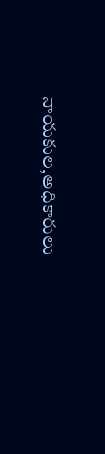నాయకుల,అధికారులు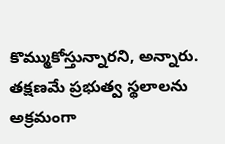కొమ్ముకోస్తున్నారని, అన్నారు. తక్షణమే ప్రభుత్వ స్థలాలను అక్రమంగా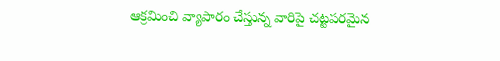ఆక్రమించి వ్యాపారం చేస్తున్న వారిపై చట్టపరమైన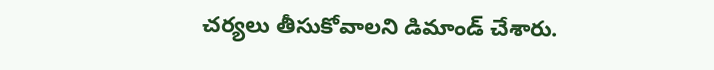చర్యలు తీసుకోవాలని డిమాండ్ చేశారు.